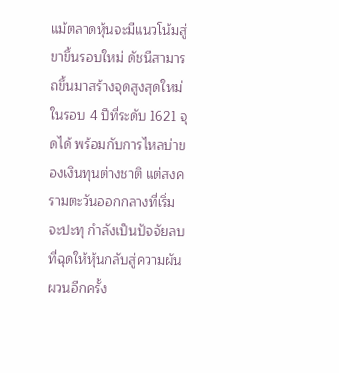แม้ตลาดหุ้นจะมีแนวโน้มสู่ขาขึ้นรอบใหม่ ดัชนีสามารถขึ้นมาสร้างจุดสูงสุดใหม่ในรอบ 4 ปีที่ระดับ 1621 จุดได้ พร้อมกับการไหลบ่าของเงินทุนต่างชาติ แต่สงครามตะวันออกกลางที่เริ่มจะปะทุ กำลังเป็นปัจจัยลบที่ฉุดให้หุ้นกลับสู่ความผันผวนอีกครั้ง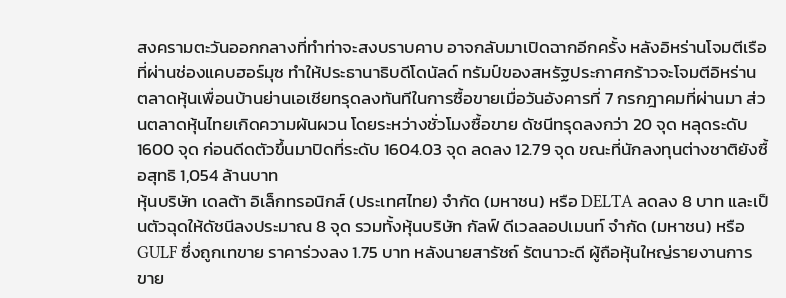สงครามตะวันออกกลางที่ทำท่าจะสงบราบคาบ อาจกลับมาเปิดฉากอีกครั้ง หลังอิหร่านโจมตีเรือที่ผ่านช่องแคบฮอร์มุซ ทำให้ประธานาธิบดีโดนัลด์ ทรัมป์ของสหรัฐประกาศกร้าวจะโจมตีอิหร่าน
ตลาดหุ้นเพื่อนบ้านย่านเอเชียทรุดลงทันทีในการซื้อขายเมื่อวันอังคารที่ 7 กรกฎาคมที่ผ่านมา ส่วนตลาดหุ้นไทยเกิดความผันผวน โดยระหว่างชั่วโมงซื้อขาย ดัชนีทรุดลงกว่า 20 จุด หลุดระดับ 1600 จุด ก่อนดีดตัวขึ้นมาปิดที่ระดับ 1604.03 จุด ลดลง 12.79 จุด ขณะที่นักลงทุนต่างชาติยังซื้อสุทธิ 1,054 ล้านบาท
หุ้นบริษัท เดลต้า อิเล็กทรอนิกส์ (ประเทศไทย) จำกัด (มหาชน) หรือ DELTA ลดลง 8 บาท และเป็นตัวฉุดให้ดัชนีลงประมาณ 8 จุด รวมทั้งหุ้นบริษัท กัลฟ์ ดีเวลลอปเมนท์ จำกัด (มหาชน) หรือ GULF ซึ่งถูกเทขาย ราคาร่วงลง 1.75 บาท หลังนายสารัชถ์ รัตนาวะดี ผู้ถือหุ้นใหญ่รายงานการขาย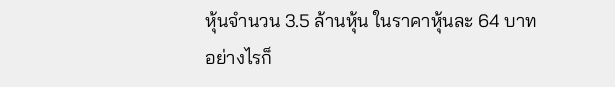หุ้นจำนวน 3.5 ล้านหุ้น ในราคาหุ้นละ 64 บาท
อย่างไรก็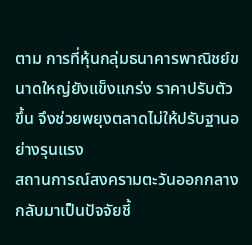ตาม การที่หุ้นกลุ่มธนาคารพาณิชย์ขนาดใหญ่ยังแข็งแกร่ง ราคาปรับตัวขึ้น จึงช่วยพยุงตลาดไม่ให้ปรับฐานอย่างรุนแรง
สถานการณ์สงครามตะวันออกกลางกลับมาเป็นปัจจัยชี้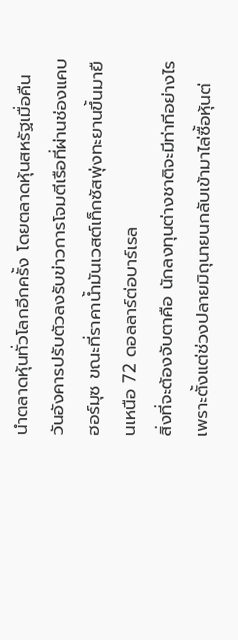นำตลาดหุ้นทั่วโลกอีกครั้ง โดยตลาดหุ้นสหรัฐเมื่อคืนวันอังคารปรับตัวลงรับข่าวการโจมตีเรือที่ผ่านช่องแคบฮอร์มุซ ขณะที่ราคาน้ำมันเวสต์เท็กซัสพุ่งทะยานขึ้นมายืนเหนือ 72 ดอลลาร์ต่อบาร์เรล
สิ่งที่จะต้องจับตาคือ นักลงทุนต่างชาติจะมีท่าทีอย่างไร เพราะตั้งแต่ช่วงปลายมิถุนายนกลับเข้ามาไล่ซื้อหุ้นต่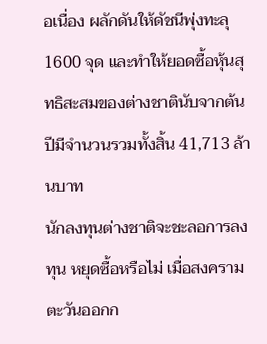อเนื่อง ผลักดันให้ดัชนีพุ่งทะลุ 1600 จุด และทำให้ยอดซื้อหุ้นสุทธิสะสมของต่างชาตินับจากต้นปีมีจำนวนรวมทั้งสิ้น 41,713 ล้านบาท
นักลงทุนต่างชาติจะชะลอการลงทุน หยุดซื้อหรือไม่ เมื่อสงครามตะวันออกก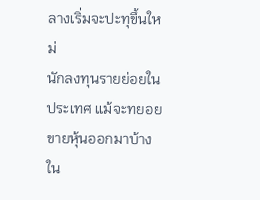ลางเริ่มจะปะทุขึ้นใหม่
นักลงทุนรายย่อยในประเทศ แม้จะทยอยขายหุ้นออกมาบ้างใน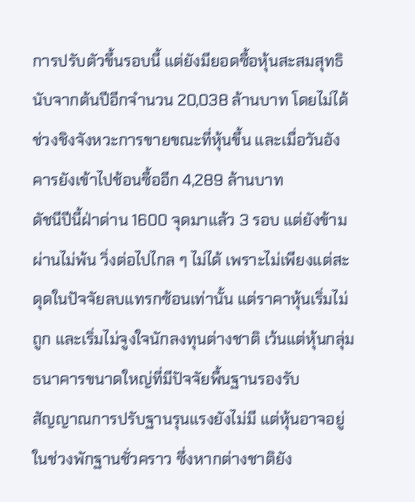การปรับตัวขึ้นรอบนี้ แต่ยังมียอดซื้อหุ้นสะสมสุทธินับจากต้นปีอีกจำนวน 20,038 ล้านบาท โดยไม่ได้ช่วงชิงจังหวะการขายขณะที่หุ้นขึ้น และเมื่อวันอังคารยังเข้าไปช้อนซื้ออีก 4,289 ล้านบาท
ดัชนีปีนี้ฝ่าด่าน 1600 จุดมาแล้ว 3 รอบ แต่ยังข้ามผ่านไม่พ้น วิ่งต่อไปไกล ๆ ไม่ได้ เพราะไม่เพียงแต่สะดุดในปัจจัยลบแทรกซ้อนเท่านั้น แต่ราคาหุ้นเริ่มไม่ถูก และเริ่มไม่จูงใจนักลงทุนต่างชาติ เว้นแต่หุ้นกลุ่มธนาคารขนาดใหญ่ที่มีปัจจัยพื้นฐานรองรับ
สัญญาณการปรับฐานรุนแรงยังไม่มี แต่หุ้นอาจอยู่ในช่วงพักฐานชั่วคราว ซึ่งหากต่างชาติยัง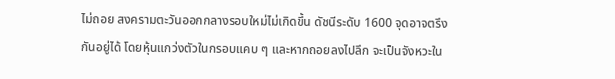ไม่ถอย สงครามตะวันออกกลางรอบใหม่ไม่เกิดขึ้น ดัชนีระดับ 1600 จุดอาจตรึงกันอยู่ได้ โดยหุ้นแกว่งตัวในกรอบแคบ ๆ และหากถอยลงไปลึก จะเป็นจังหวะใน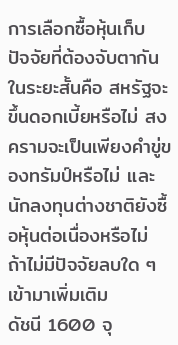การเลือกซื้อหุ้นเก็บ
ปัจจัยที่ต้องจับตากันในระยะสั้นคือ สหรัฐจะขึ้นดอกเบี้ยหรือไม่ สงครามจะเป็นเพียงคำขู่ของทรัมป์หรือไม่ และนักลงทุนต่างชาติยังซื้อหุ้นต่อเนื่องหรือไม่ ถ้าไม่มีปัจจัยลบใด ๆ เข้ามาเพิ่มเติม
ดัชนี 1600 จุ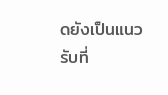ดยังเป็นแนวรับที่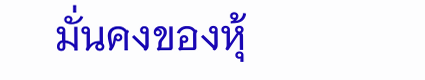มั่นคงของหุ้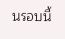นรอบนี้